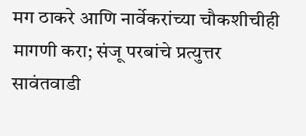मग ठाकरे आणि नार्वेकरांच्या चौकशीचीही मागणी करा; संजू परबांचे प्रत्युत्तर
सावंतवाडी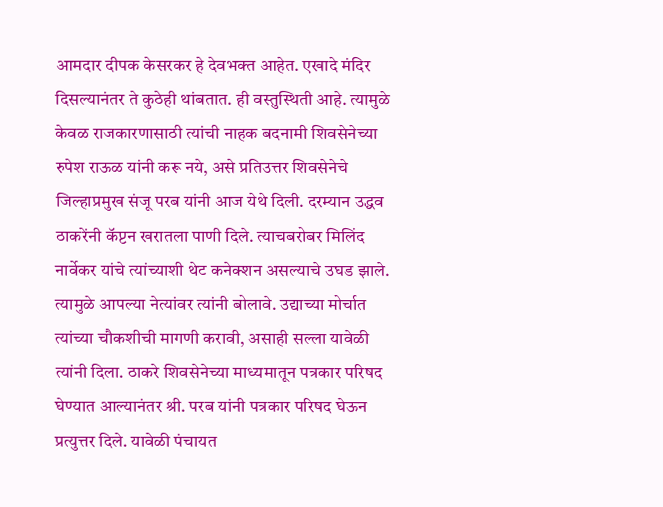आमदार दीपक केसरकर हे देवभक्त आहेत. एखादे मंदिर दिसल्यानंतर ते कुठेही थांबतात. ही वस्तुस्थिती आहे. त्यामुळे केवळ राजकारणासाठी त्यांची नाहक बदनामी शिवसेनेच्या रुपेश राऊळ यांनी करू नये, असे प्रतिउत्तर शिवसेनेचे जिल्हाप्रमुख संजू परब यांनी आज येथे दिली. दरम्यान उद्धव ठाकरेंनी कॅप्टन खरातला पाणी दिले. त्याचबरोबर मिलिंद नार्वेकर यांचे त्यांच्याशी थेट कनेक्शन असल्याचे उघड झाले. त्यामुळे आपल्या नेत्यांवर त्यांनी बोलावे. उद्याच्या मोर्चात त्यांच्या चौकशीची मागणी करावी, असाही सल्ला यावेळी त्यांनी दिला. ठाकरे शिवसेनेच्या माध्यमातून पत्रकार परिषद घेण्यात आल्यानंतर श्री. परब यांनी पत्रकार परिषद घेऊन प्रत्युत्तर दिले. यावेळी पंचायत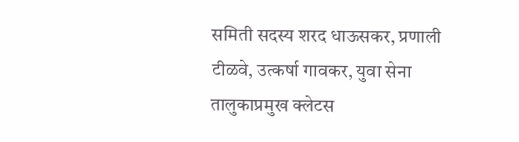समिती सदस्य शरद धाऊसकर, प्रणाली टीळवे, उत्कर्षा गावकर, युवा सेना तालुकाप्रमुख क्लेटस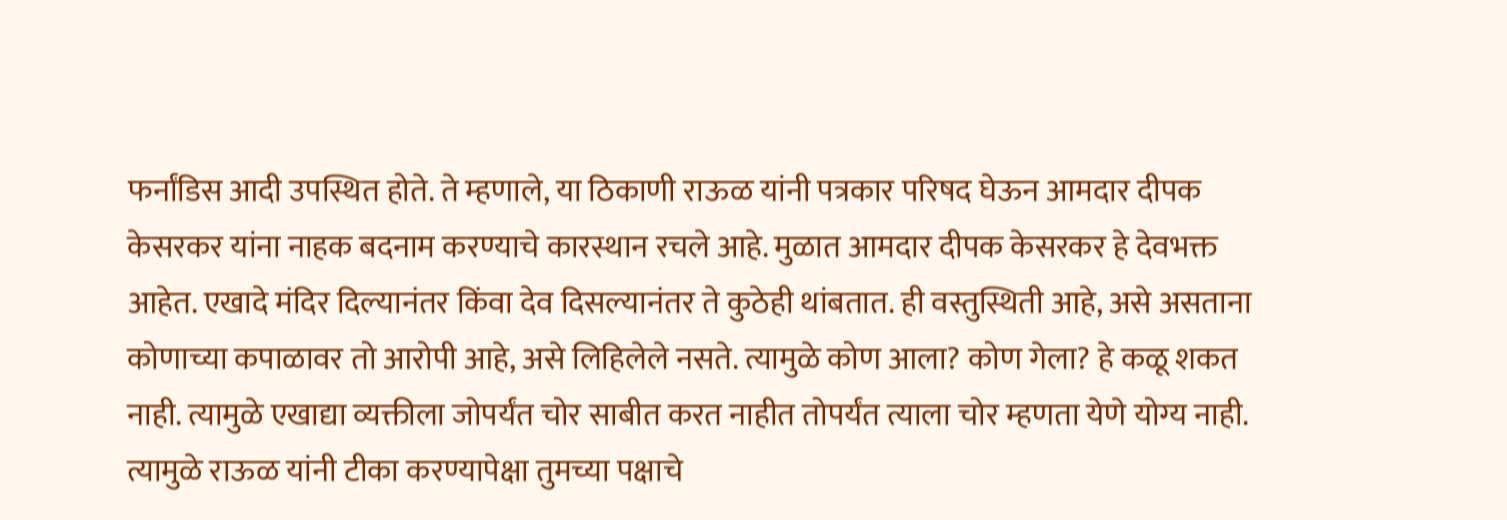फर्नांडिस आदी उपस्थित होते. ते म्हणाले, या ठिकाणी राऊळ यांनी पत्रकार परिषद घेऊन आमदार दीपक केसरकर यांना नाहक बदनाम करण्याचे कारस्थान रचले आहे. मुळात आमदार दीपक केसरकर हे देवभक्त आहेत. एखादे मंदिर दिल्यानंतर किंवा देव दिसल्यानंतर ते कुठेही थांबतात. ही वस्तुस्थिती आहे, असे असताना कोणाच्या कपाळावर तो आरोपी आहे, असे लिहिलेले नसते. त्यामुळे कोण आला? कोण गेला? हे कळू शकत नाही. त्यामुळे एखाद्या व्यक्तीला जोपर्यंत चोर साबीत करत नाहीत तोपर्यंत त्याला चोर म्हणता येणे योग्य नाही. त्यामुळे राऊळ यांनी टीका करण्यापेक्षा तुमच्या पक्षाचे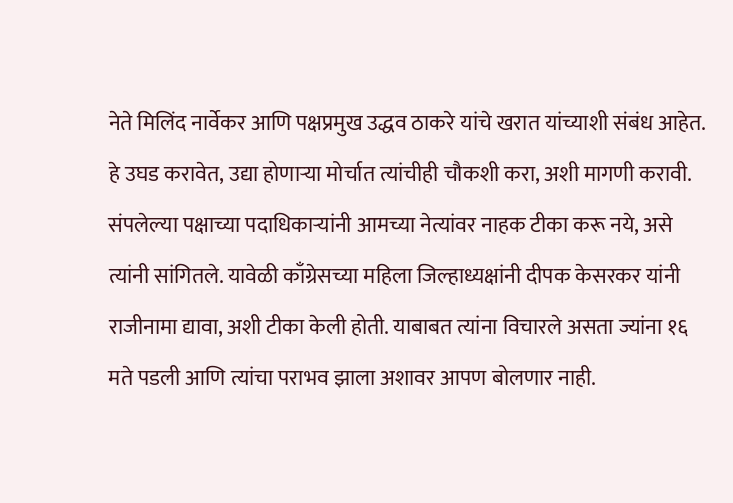नेते मिलिंद नार्वेकर आणि पक्षप्रमुख उद्धव ठाकरे यांचे खरात यांच्याशी संबंध आहेत. हे उघड करावेत, उद्या होणाऱ्या मोर्चात त्यांचीही चौकशी करा, अशी मागणी करावी. संपलेल्या पक्षाच्या पदाधिकाऱ्यांनी आमच्या नेत्यांवर नाहक टीका करू नये, असे त्यांनी सांगितले. यावेळी काँग्रेसच्या महिला जिल्हाध्यक्षांनी दीपक केसरकर यांनी राजीनामा द्यावा, अशी टीका केली होती. याबाबत त्यांना विचारले असता ज्यांना १६ मते पडली आणि त्यांचा पराभव झाला अशावर आपण बोलणार नाही.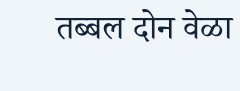तब्बल दोन वेळा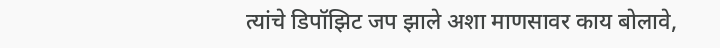त्यांचे डिपॉझिट जप झाले अशा माणसावर काय बोलावे,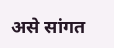असे सांगत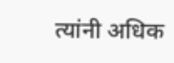त्यांनी अधिक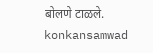बोलणे टाळले.
konkansamwad